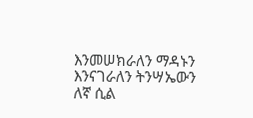እንመሠክራለን ማዳኑን
እንናገራለን ትንሣኤውን
ለኛ ሲል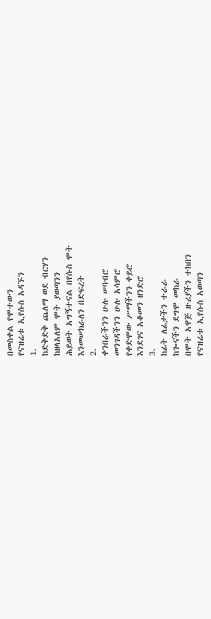በመስቀል የሞተውን
የናዝሬቱ ኢየሱስ አዳኙን
1.
ከድቅድቅ ጨለማ ወደ ብርሃን
ከዘላአለም ሞት ያወጣንን
ሕይወት አግኝተናል በየሱስ ሞት
እንመሠክራለን በድፍረት
2.
ቀንበራችንን ሁሉ ሠባብሮ
መንገዳችንን ሁሉ አሳምሮ
የቀድሞው ሥማችንን ቀይሮ
እንደገና አቆመን ዘንድሮ
3.
ከፊት ለፊታችን ተራራ
ከጐናችን ደግሞ መከራ
በሞት አዋጅ ዙሪያችን ተከበን
የናዝሬቱ ኢየሱስ አወጣን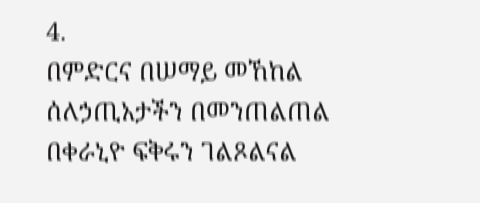4.
በምድርና በሠማይ መኸከል
ሰለኃጢአታችን በመንጠልጠል
በቀራኒዮ ፍቅሩን ገልጾልናል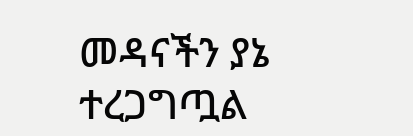መዳናችን ያኔ ተረጋግጧል